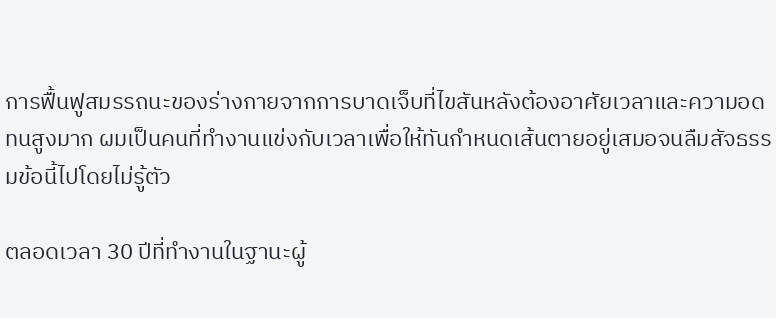การฟื้นฟูสมรรถนะของร่างกายจากการบาดเจ็บที่ไขสันหลังต้องอาศัยเวลาและความอดทนสูงมาก ผมเป็นคนที่ทำงานแข่งกับเวลาเพื่อให้ทันกำหนดเส้นตายอยู่เสมอจนลืมสัจธรรมข้อนี้ไปโดยไม่รู้ตัว

ตลอดเวลา 30 ปีที่ทำงานในฐานะผู้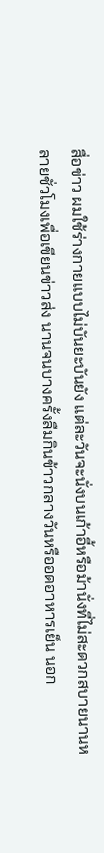สื่อข่าว ผมใช้ร่างกายแบบไม่บันยะบันยัง แต่ละวันจะนั่งบนเก้าอี้หรือม้านั่งที่ไม่สะดวกสบายนานหลายชั่วโมงเพื่อเขียนข่าวส่ง นานจนบางครั้งลืมกินข้าวกลางวันหรืออดอาหารเย็น นอก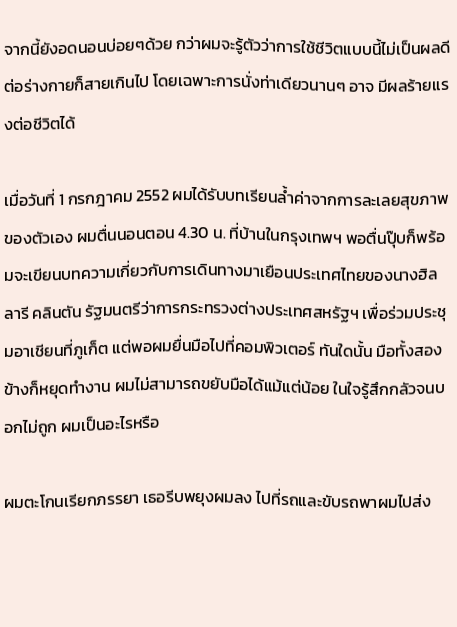จากนี้ยังอดนอนบ่อยๆด้วย กว่าผมจะรู้ตัวว่าการใช้ชีวิตแบบนี้ไม่เป็นผลดีต่อร่างกายก็สายเกินไป โดยเฉพาะการนั่งท่าเดียวนานๆ อาจ มีผลร้ายแรงต่อชีวิตได้

เมื่อวันที่ 1 กรกฎาคม 2552 ผมได้รับบทเรียนล้ำค่าจากการละเลยสุขภาพของตัวเอง ผมตื่นนอนตอน 4.30 น. ที่บ้านในกรุงเทพฯ พอตื่นปุ๊บก็พร้อมจะเขียนบทความเกี่ยวกับการเดินทางมาเยือนประเทศไทยของนางฮิลลารี คลินตัน รัฐมนตรีว่าการกระทรวงต่างประเทศสหรัฐฯ เพื่อร่วมประชุมอาเชียนที่ภูเก็ต แต่พอผมยื่นมือไปที่คอมพิวเตอร์ ทันใดนั้น มือทั้งสองข้างก็หยุดทำงาน ผมไม่สามารถขยับมือได้แม้แต่น้อย ในใจรู้สึกกลัวจนบอกไม่ถูก ผมเป็นอะไรหรือ

ผมตะโกนเรียกภรรยา เธอรีบพยุงผมลง ไปที่รถและขับรถพาผมไปส่ง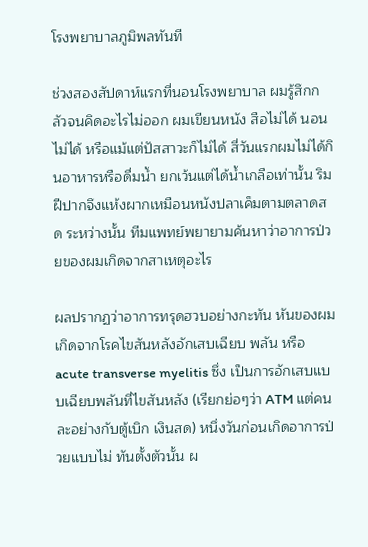โรงพยาบาลภูมิพลทันที

ช่วงสองสัปดาห์แรกที่นอนโรงพยาบาล ผมรู้สึกกลัวจนคิดอะไรไม่ออก ผมเขียนหนัง สือไม่ได้ นอนไม่ได้ หรือแม้แต่ปัสสาวะก็ไม่ได้ สี่วันแรกผมไม่ได้กินอาหารหรือดื่มน้ำ ยกเว้นแต่ได้น้ำเกลือเท่านั้น ริมฝีปากจึงแห้งผากเหมือนหนังปลาเค็มตามตลาดสด ระหว่างนั้น ทีมแพทย์พยายามค้นหาว่าอาการป่วยของผมเกิดจากสาเหตุอะไร

ผลปรากฏว่าอาการทรุดฮวบอย่างกะทัน หันของผมเกิดจากโรคไขสันหลังอักเสบเฉียบ พลัน หรือ acute transverse myelitis ซึ่ง เป็นการอักเสบแบบเฉียบพลันที่ไขสันหลัง (เรียกย่อๆว่า ATM แต่คนละอย่างกับตู้เบิก เงินสด) หนึ่งวันก่อนเกิดอาการป่วยแบบไม่ ทันตั้งตัวนั้น ผ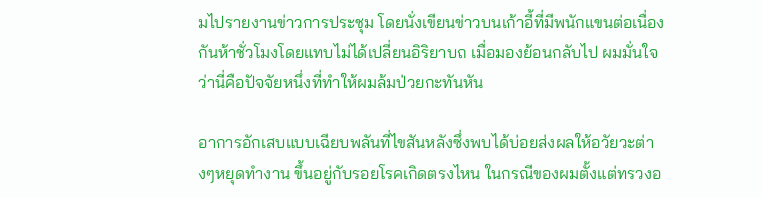มไปรายงานข่าวการประชุม โดยนั่งเขียนข่าวบนเก้าอี้ที่มีพนักแขนต่อเนื่องกันห้าชั่วโมงโดยแทบไม่ได้เปลี่ยนอิริยาบถ เมื่อมองย้อนกลับไป ผมมั่นใจว่านี่คือปัจจัยหนึ่งที่ทำให้ผมล้มป่วยกะทันหัน

อาการอักเสบแบบเฉียบพลันที่ไขสันหลังซึ่งพบได้บ่อยส่งผลให้อวัยวะต่างๆหยุดทำงาน ขึ้นอยู่กับรอยโรคเกิดตรงไหน ในกรณีของผมตั้งแต่ทรวงอ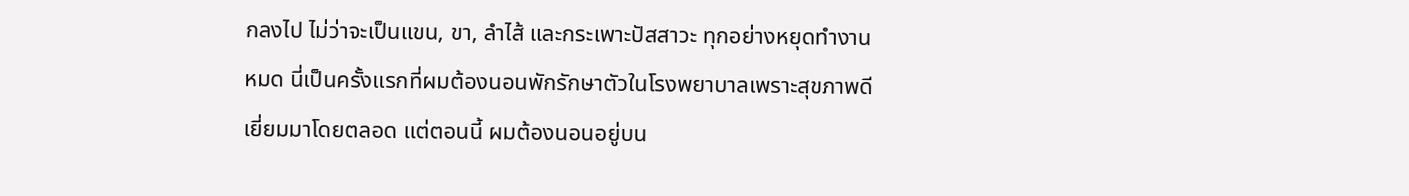กลงไป ไม่ว่าจะเป็นแขน, ขา, ลำไส้ และกระเพาะปัสสาวะ ทุกอย่างหยุดทำงานหมด นี่เป็นครั้งแรกที่ผมต้องนอนพักรักษาตัวในโรงพยาบาลเพราะสุขภาพดีเยี่ยมมาโดยตลอด แต่ตอนนี้ ผมต้องนอนอยู่บน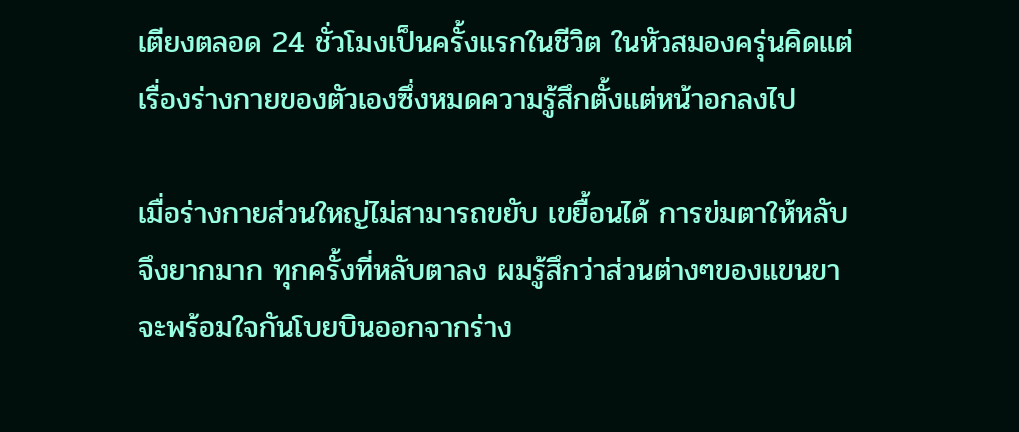เตียงตลอด 24 ชั่วโมงเป็นครั้งแรกในชีวิต ในหัวสมองครุ่นคิดแต่เรื่องร่างกายของตัวเองซึ่งหมดความรู้สึกตั้งแต่หน้าอกลงไป

เมื่อร่างกายส่วนใหญ่ไม่สามารถขยับ เขยื้อนได้ การข่มตาให้หลับจึงยากมาก ทุกครั้งที่หลับตาลง ผมรู้สึกว่าส่วนต่างๆของแขนขาจะพร้อมใจกันโบยบินออกจากร่าง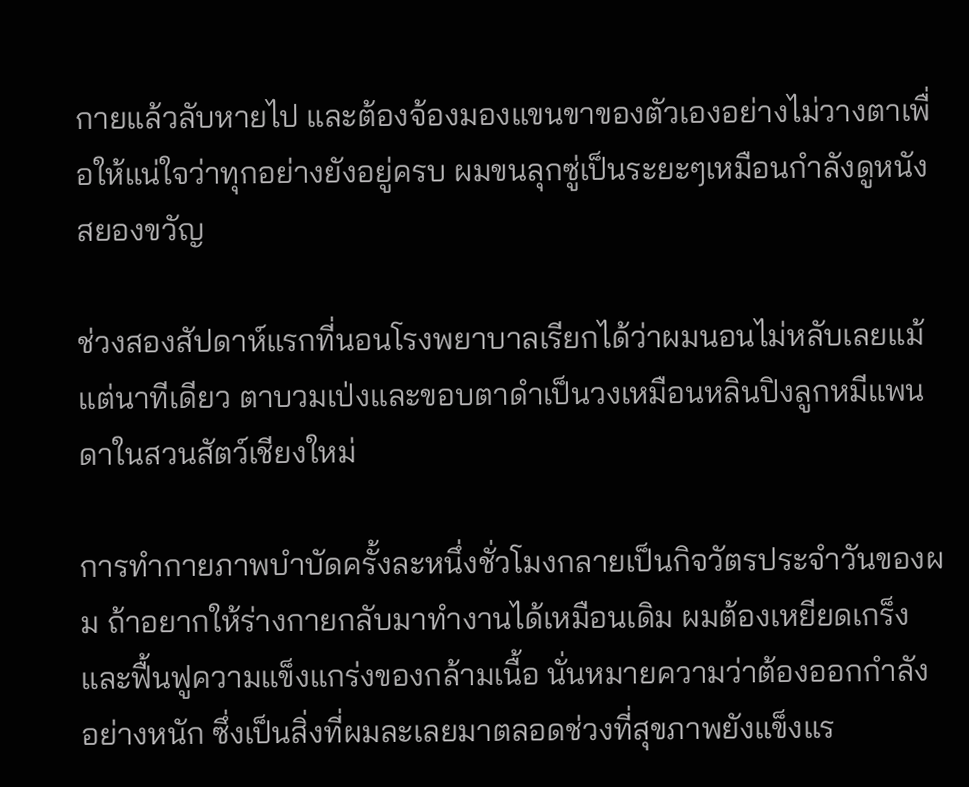กายแล้วลับหายไป และต้องจ้องมองแขนขาของตัวเองอย่างไม่วางตาเพื่อให้แน่ใจว่าทุกอย่างยังอยู่ครบ ผมขนลุกซู่เป็นระยะๆเหมือนกำลังดูหนังสยองขวัญ

ช่วงสองสัปดาห์แรกที่นอนโรงพยาบาลเรียกได้ว่าผมนอนไม่หลับเลยแม้แต่นาทีเดียว ตาบวมเป่งและขอบตาดำเป็นวงเหมือนหลินปิงลูกหมีแพนดาในสวนสัตว์เชียงใหม่

การทำกายภาพบำบัดครั้งละหนึ่งชั่วโมงกลายเป็นกิจวัตรประจำวันของผม ถ้าอยากให้ร่างกายกลับมาทำงานได้เหมือนเดิม ผมต้องเหยียดเกร็งและฟื้นฟูความแข็งแกร่งของกล้ามเนื้อ นั่นหมายความว่าต้องออกกำลังอย่างหนัก ซึ่งเป็นสิ่งที่ผมละเลยมาตลอดช่วงที่สุขภาพยังแข็งแร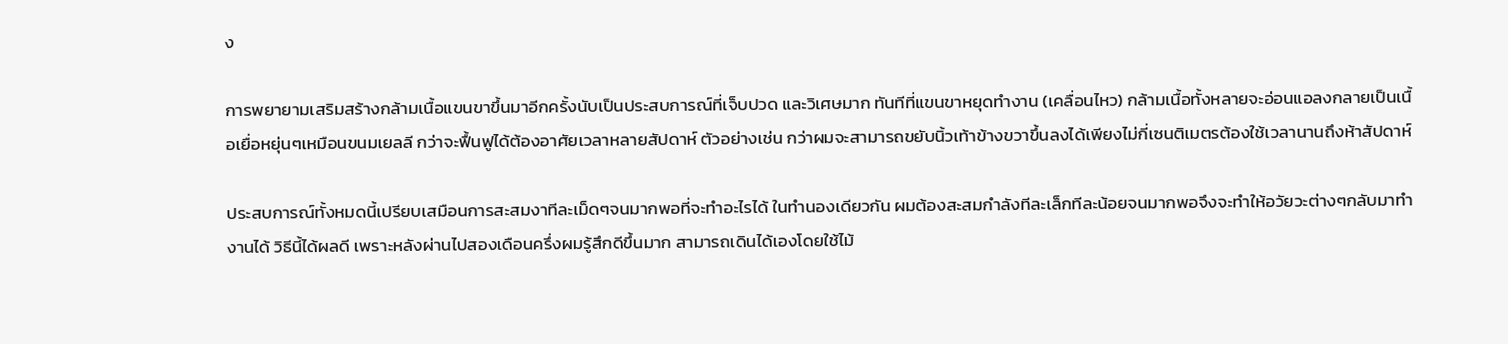ง

การพยายามเสริมสร้างกล้ามเนื้อแขนขาขึ้นมาอีกครั้งนับเป็นประสบการณ์ที่เจ็บปวด และวิเศษมาก ทันทีที่แขนขาหยุดทำงาน (เคลื่อนไหว) กล้ามเนื้อทั้งหลายจะอ่อนแอลงกลายเป็นเนื้อเยื่อหยุ่นๆเหมือนขนมเยลลี กว่าจะฟื้นฟูได้ต้องอาศัยเวลาหลายสัปดาห์ ตัวอย่างเช่น กว่าผมจะสามารถขยับนิ้วเท้าข้างขวาขึ้นลงได้เพียงไม่กี่เซนติเมตรต้องใช้เวลานานถึงห้าสัปดาห์

ประสบการณ์ทั้งหมดนี้เปรียบเสมือนการสะสมงาทีละเม็ดๆจนมากพอที่จะทำอะไรได้ ในทำนองเดียวกัน ผมต้องสะสมกำลังทีละเล็กทีละน้อยจนมากพอจึงจะทำให้อวัยวะต่างๆกลับมาทำงานได้ วิธีนี้ได้ผลดี เพราะหลังผ่านไปสองเดือนครึ่งผมรู้สึกดีขึ้นมาก สามารถเดินได้เองโดยใช้ไม้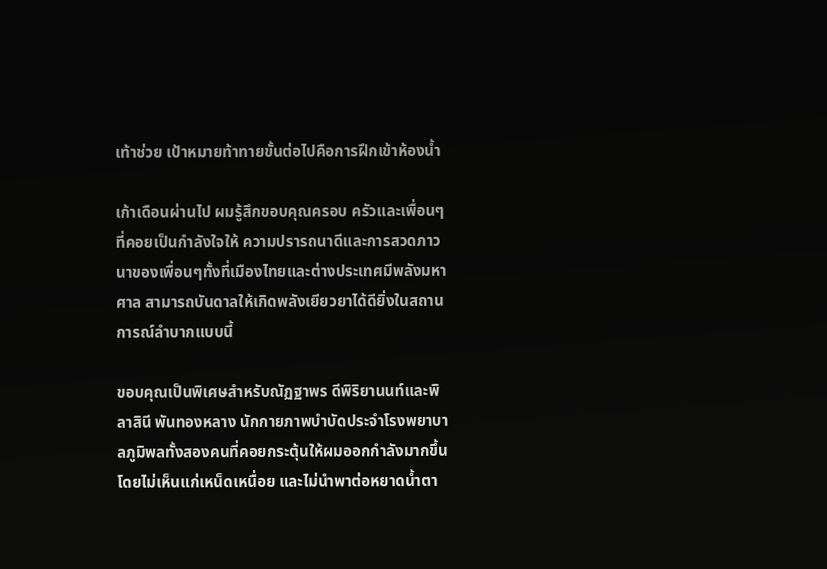เท้าช่วย เป้าหมายท้าทายขั้นต่อไปคือการฝึกเข้าห้องน้ำ

เก้าเดือนผ่านไป ผมรู้สึกขอบคุณครอบ ครัวและเพื่อนๆที่คอยเป็นกำลังใจให้ ความปรารถนาดีและการสวดภาวนาของเพื่อนๆทั้งที่เมืองไทยและต่างประเทศมีพลังมหาศาล สามารถบันดาลให้เกิดพลังเยียวยาได้ดียิ่งในสถานการณ์ลำบากแบบนี้

ขอบคุณเป็นพิเศษสำหรับณัฏฐาพร ดีพิริยานนท์และพิลาสินี พันทองหลาง นักกายภาพบำบัดประจำโรงพยาบาลภูมิพลทั้งสองคนที่คอยกระตุ้นให้ผมออกกำลังมากขึ้นโดยไม่เห็นแก่เหน็ดเหนื่อย และไม่นำพาต่อหยาดน้ำตา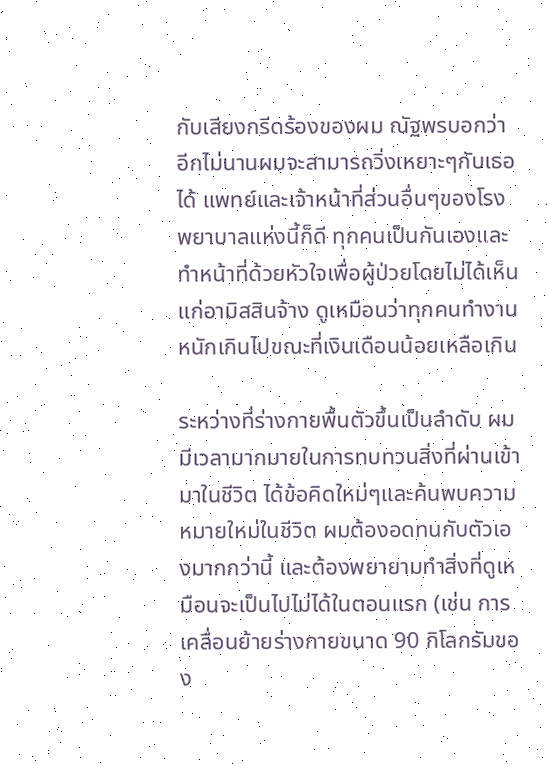กับเสียงกรีดร้องของผม ณัฐพรบอกว่าอีกไม่นานผมจะสามารถวิ่งเหยาะๆกับเธอได้ แพทย์และเจ้าหน้าที่ส่วนอื่นๆของโรงพยาบาลแห่งนี้ก็ดี ทุกคนเป็นกันเองและทำหน้าที่ด้วยหัวใจเพื่อผู้ป่วยโดยไม่ได้เห็นแก่อามิสสินจ้าง ดูเหมือนว่าทุกคนทำงานหนักเกินไปขณะที่เงินเดือนน้อยเหลือเกิน

ระหว่างที่ร่างกายพื้นตัวขึ้นเป็นลำดับ ผมมีเวลามากมายในการทบทวนสิ่งที่ผ่านเข้ามาในชีวิต ได้ข้อคิดใหม่ๆและค้นพบความหมายใหม่ในชีวิต ผมต้องอดทนกับตัวเองมากกว่านี้ และต้องพยายามทำสิ่งที่ดูเหมือนจะเป็นไปไม่ได้ในตอนแรก (เช่น การเคลื่อนย้ายร่างกายขนาด 90 กิโลกรัมของ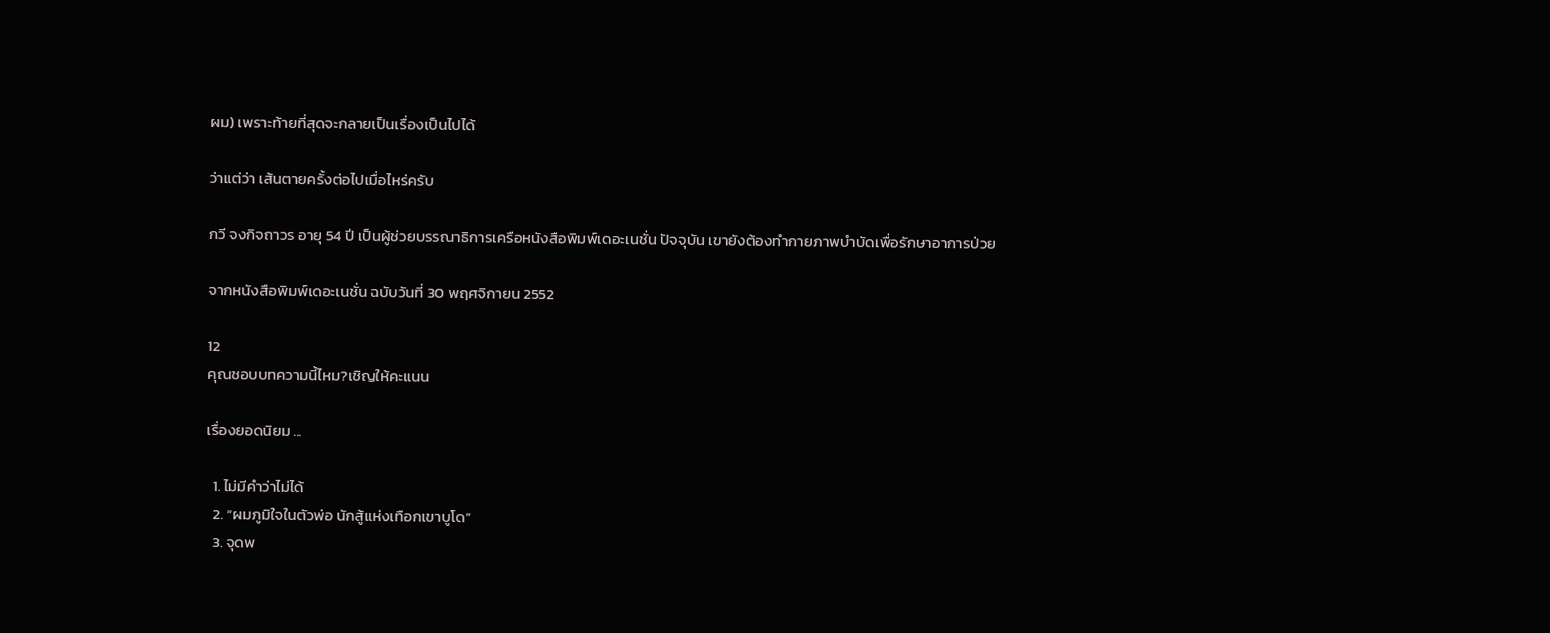ผม) เพราะท้ายที่สุดจะกลายเป็นเรื่องเป็นไปได้

ว่าแต่ว่า เส้นตายครั้งต่อไปเมื่อไหร่ครับ

กวี จงกิจถาวร อายุ 54 ปี เป็นผู้ช่วยบรรณาธิการเครือหนังสือพิมพ์เดอะเนชั่น ปัจจุบัน เขายังต้องทำกายภาพบำบัดเพื่อรักษาอาการป่วย

จากหนังสือพิมพ์เดอะเนชั่น ฉบับวันที่ 30 พฤศจิกายน 2552

12
คุณชอบบทความนี้ไหม?เชิญให้คะแนน

เรื่องยอดนิยม ...

  1. ไม่มีคำว่าไม่ได้
  2. “ผมภูมิใจในตัวพ่อ นักสู้แห่งเทือกเขาบูโด”
  3. จุดพ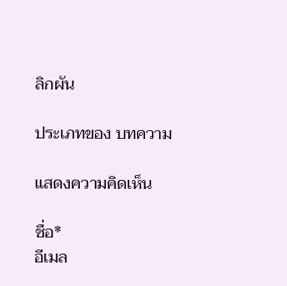ลิกผัน

ประเภทของ บทความ

แสดงความคิดเห็น

ชื่อ*
อีเมล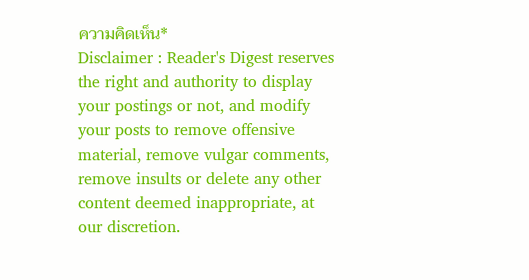ความคิดเห็น*
Disclaimer : Reader's Digest reserves the right and authority to display your postings or not, and modify your posts to remove offensive material, remove vulgar comments, remove insults or delete any other content deemed inappropriate, at our discretion.